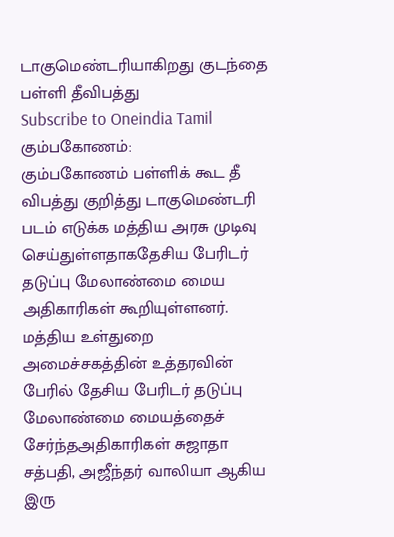டாகுமெண்டரியாகிறது குடந்தை பள்ளி தீவிபத்து
Subscribe to Oneindia Tamil
கும்பகோணம்:
கும்பகோணம் பள்ளிக் கூட தீ விபத்து குறித்து டாகுமெண்டரி படம் எடுக்க மத்திய அரசு முடிவு செய்துள்ளதாகதேசிய பேரிடர் தடுப்பு மேலாண்மை மைய அதிகாரிகள் கூறியுள்ளனர்.
மத்திய உள்துறை அமைச்சகத்தின் உத்தரவின் பேரில் தேசிய பேரிடர் தடுப்பு மேலாண்மை மையத்தைச் சேர்ந்தஅதிகாரிகள் சுஜாதா சத்பதி, அஜீந்தர் வாலியா ஆகிய இரு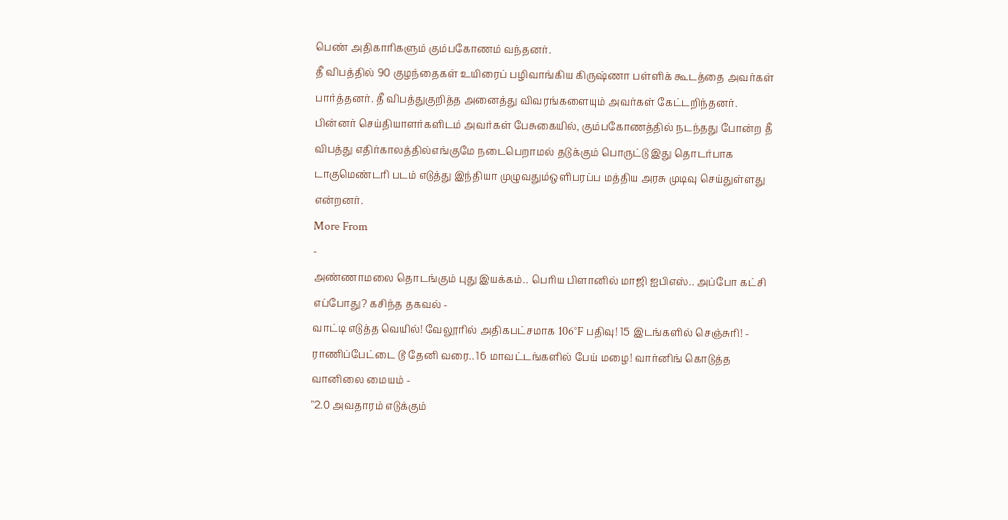பெண் அதிகாரிகளும் கும்பகோணம் வந்தனர்.
தீ விபத்தில் 90 குழந்தைகள் உயிரைப் பழிவாங்கிய கிருஷ்ணா பள்ளிக் கூடத்தை அவர்கள் பார்த்தனர். தீ விபத்துகுறித்த அனைத்து விவரங்களையும் அவர்கள் கேட்டறிந்தனர்.
பின்னர் செய்தியாளர்களிடம் அவர்கள் பேசுகையில், கும்பகோணத்தில் நடந்தது போன்ற தீ விபத்து எதிர்காலத்தில்எங்குமே நடைபெறாமல் தடுக்கும் பொருட்டு இது தொடர்பாக டாகுமெண்டரி படம் எடுத்து இந்தியா முழுவதும்ஒளிபரப்ப மத்திய அரசு முடிவு செய்துள்ளது என்றனர்.
More From
-
அண்ணாமலை தொடங்கும் புது இயக்கம்.. பெரிய பிளானில் மாஜி ஐபிஎஸ்.. அப்போ கட்சி எப்போது? கசிந்த தகவல் -
வாட்டி எடுத்த வெயில்! வேலூரில் அதிகபட்சமாக 106°F பதிவு! 15 இடங்களில் செஞ்சுரி! -
ராணிப்பேட்டை டூ தேனி வரை.. 16 மாவட்டங்களில் பேய் மழை! வார்னிங் கொடுத்த வானிலை மையம் -
"2.0 அவதாரம் எடுக்கும்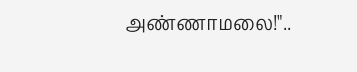அண்ணாமலை!"..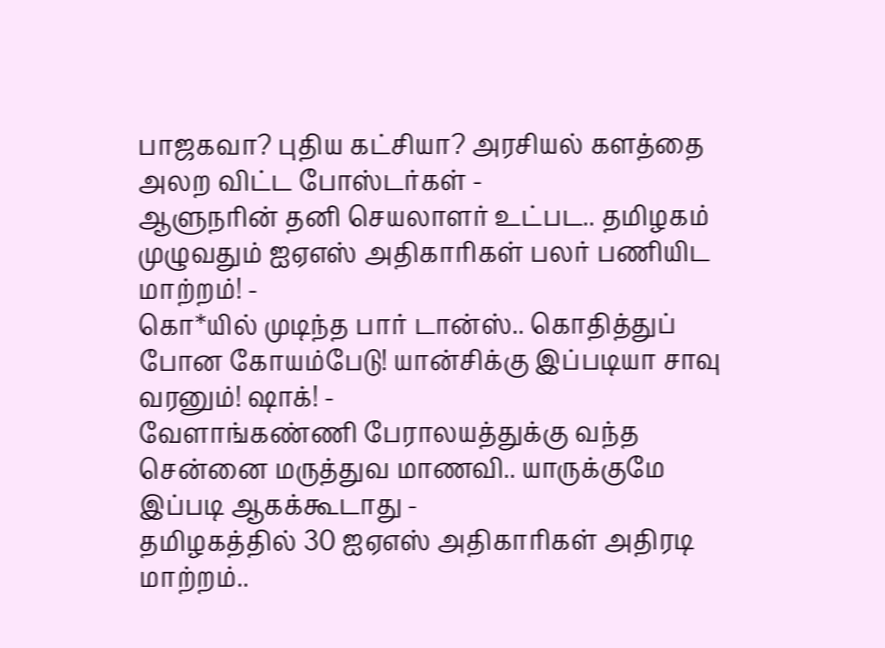பாஜகவா? புதிய கட்சியா? அரசியல் களத்தை அலற விட்ட போஸ்டர்கள் -
ஆளுநரின் தனி செயலாளர் உட்பட.. தமிழகம் முழுவதும் ஐஏஎஸ் அதிகாரிகள் பலர் பணியிட மாற்றம்! -
கொ*யில் முடிந்த பார் டான்ஸ்.. கொதித்துப் போன கோயம்பேடு! யான்சிக்கு இப்படியா சாவு வரனும்! ஷாக்! -
வேளாங்கண்ணி பேராலயத்துக்கு வந்த சென்னை மருத்துவ மாணவி.. யாருக்குமே இப்படி ஆகக்கூடாது -
தமிழகத்தில் 30 ஐஏஎஸ் அதிகாரிகள் அதிரடி மாற்றம்..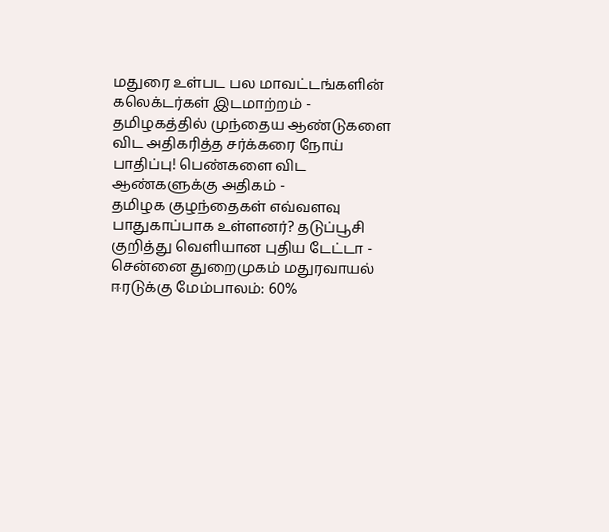மதுரை உள்பட பல மாவட்டங்களின் கலெக்டர்கள் இடமாற்றம் -
தமிழகத்தில் முந்தைய ஆண்டுகளை விட அதிகரித்த சர்க்கரை நோய் பாதிப்பு! பெண்களை விட ஆண்களுக்கு அதிகம் -
தமிழக குழந்தைகள் எவ்வளவு பாதுகாப்பாக உள்ளனர்? தடுப்பூசி குறித்து வெளியான புதிய டேட்டா -
சென்னை துறைமுகம் மதுரவாயல் ஈரடுக்கு மேம்பாலம்: 60%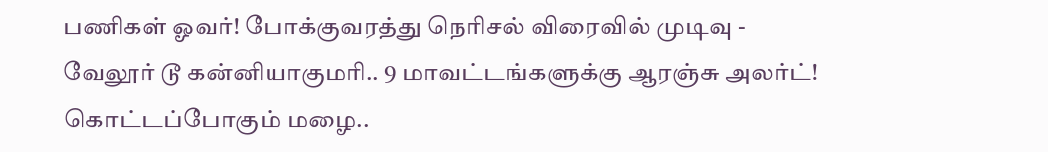பணிகள் ஓவர்! போக்குவரத்து நெரிசல் விரைவில் முடிவு -
வேலூர் டூ கன்னியாகுமரி.. 9 மாவட்டங்களுக்கு ஆரஞ்சு அலர்ட்! கொட்டப்போகும் மழை..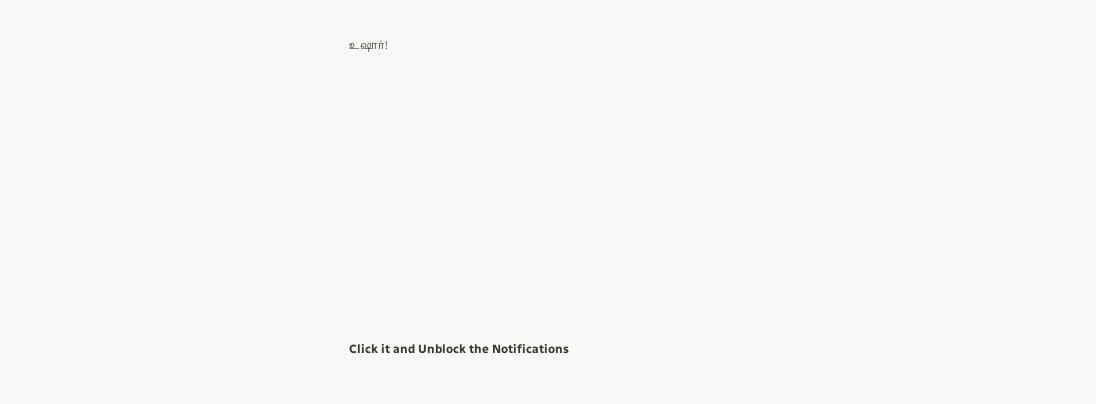உஷார்!












Click it and Unblock the Notifications